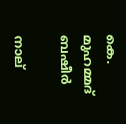കെ. മുഹമ്മദ് ബഷീർ

നാല്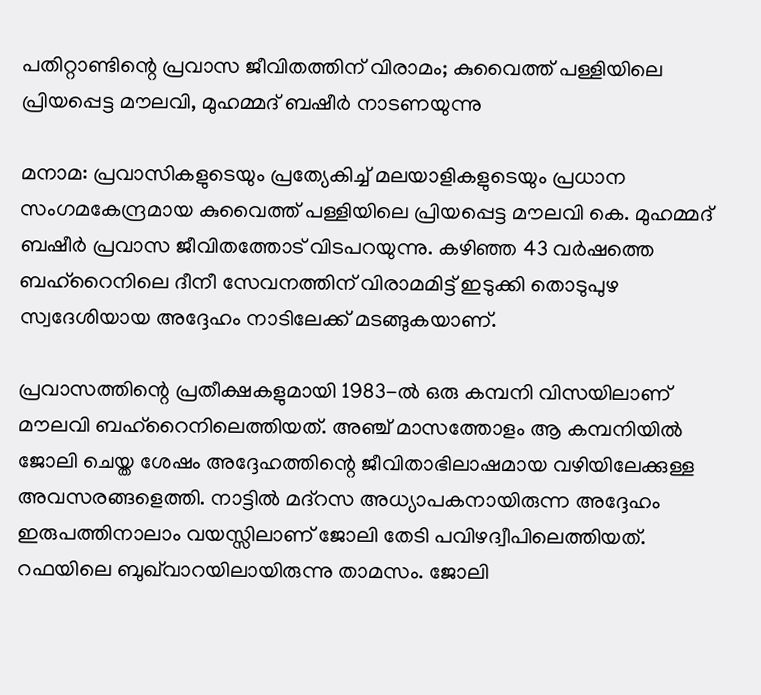പതിറ്റാണ്ടിന്റെ പ്രവാസ ജീവിതത്തിന് വിരാമം; കുവൈത്ത് പള്ളിയിലെ പ്രിയപ്പെട്ട മൗലവി, മുഹമ്മദ് ബഷീർ നാടണയുന്നു

മനാമ: പ്രവാസികളുടെയും പ്രത്യേകിച്ച് മലയാളികളുടെയും പ്രധാന സംഗമകേന്ദ്രമായ കുവൈത്ത് പള്ളിയിലെ പ്രിയപ്പെട്ട മൗലവി കെ. മുഹമ്മദ് ബഷീർ പ്രവാസ ജീവിതത്തോട് വിടപറയുന്നു. കഴിഞ്ഞ 43 വർഷത്തെ ബഹ്‌റൈനിലെ ദീനീ സേവനത്തിന് വിരാമമിട്ട് ഇടുക്കി തൊടുപുഴ സ്വദേശിയായ അദ്ദേഹം നാടിലേക്ക് മടങ്ങുകയാണ്.

പ്രവാസത്തിന്റെ പ്രതീക്ഷകളുമായി 1983-ൽ ഒരു കമ്പനി വിസയിലാണ് മൗലവി ബഹ്‌റൈനിലെത്തിയത്. അഞ്ച് മാസത്തോളം ആ കമ്പനിയിൽ ജോലി ചെയ്ത ശേഷം അദ്ദേഹത്തിന്റെ ജീവിതാഭിലാഷമായ വഴിയിലേക്കുള്ള അവസരങ്ങളെത്തി. നാട്ടിൽ മദ്റസ അധ്യാപകനായിരുന്ന അദ്ദേഹം ഇരുപത്തിനാലാം വയസ്സിലാണ് ജോലി തേടി പവിഴദ്വീപിലെത്തിയത്. റഫയിലെ ബുഖ്‌വാറയിലായിരുന്നു താമസം. ജോലി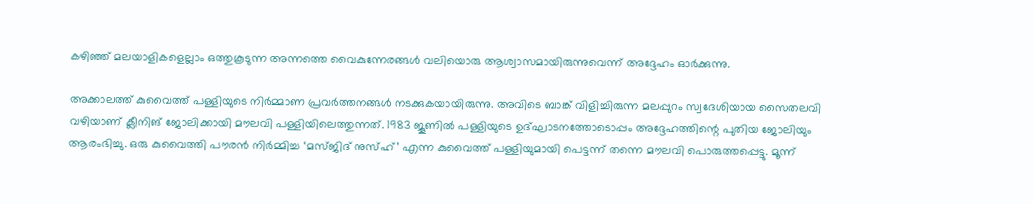കഴിഞ്ഞ് മലയാളികളെല്ലാം ഒത്തുകൂടുന്ന അന്നത്തെ വൈകുന്നേരങ്ങൾ വലിയൊരു ആശ്വാസമായിരുന്നുവെന്ന് അദ്ദേഹം ഓർക്കുന്നു.

അക്കാലത്ത് കുവൈത്ത് പള്ളിയുടെ നിർമ്മാണ പ്രവർത്തനങ്ങൾ നടക്കുകയായിരുന്നു. അവിടെ ബാങ്ക് വിളിച്ചിരുന്ന മലപ്പുറം സ്വദേശിയായ സൈതലവി വഴിയാണ് ക്ലീനിങ് ജോലിക്കായി മൗലവി പള്ളിയിലെത്തുന്നത്. 1983 ജൂണിൽ പള്ളിയുടെ ഉദ്ഘാടനത്തോടൊപ്പം അദ്ദേഹത്തിന്റെ പുതിയ ജോലിയും ആരംഭിച്ചു. ഒരു കുവൈത്തി പൗരൻ നിർമ്മിച്ച ‘മസ്ജിദ് നുസ്ഹ്’ എന്ന കുവൈത്ത് പള്ളിയുമായി പെട്ടന്ന് തന്നെ മൗലവി പൊരുത്തപ്പെട്ടു. മൂന്ന്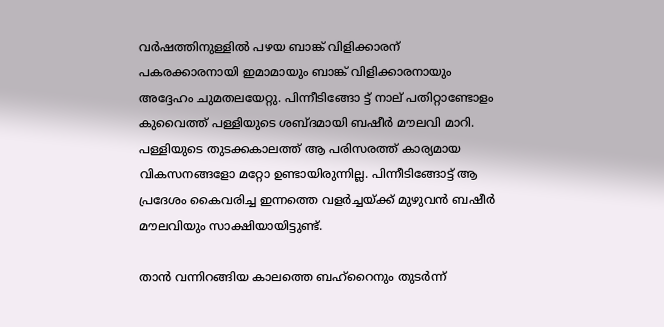വർഷത്തിനുള്ളിൽ പഴയ ബാങ്ക് വിളിക്കാരന് പകരക്കാരനായി ഇമാമായും ബാങ്ക് വിളിക്കാരനായും അദ്ദേഹം ചുമതലയേറ്റു. പിന്നീടിങ്ങോ ട്ട് നാല് പതിറ്റാണ്ടോളം കുവൈത്ത് പള്ളിയുടെ ശബ്ദമായി ബഷീർ മൗലവി മാറി. പള്ളിയുടെ തുടക്കകാലത്ത് ആ പരിസരത്ത് കാര്യമായ വികസനങ്ങളോ മറ്റോ ഉണ്ടായിരുന്നില്ല. പിന്നീടിങ്ങോട്ട് ആ പ്രദേശം കൈവരിച്ച ഇന്നത്തെ വളർച്ചയ്ക്ക് മുഴുവൻ ബഷീർ മൗലവിയും സാക്ഷിയായിട്ടുണ്ട്.

താൻ വന്നിറങ്ങിയ കാലത്തെ ബഹ്‌റൈനും തുടർന്ന്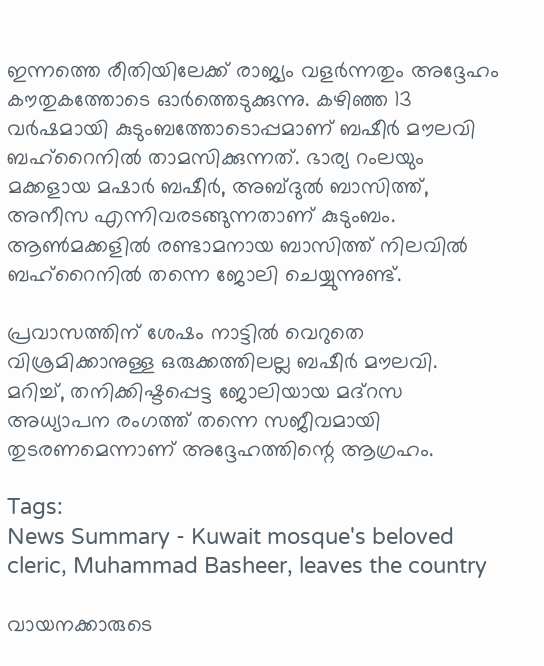ഇന്നത്തെ രീതിയിലേക്ക് രാജ്യം വളർന്നതും അദ്ദേഹം കൗതുകത്തോടെ ഓർത്തെടുക്കുന്നു. കഴിഞ്ഞ 13 വർഷമായി കുടുംബത്തോടൊപ്പമാണ് ബഷീർ മൗലവി ബഹ്‌റൈനിൽ താമസിക്കുന്നത്. ഭാര്യ റംലയും മക്കളായ മഷാർ ബഷീർ, അബ്ദുൽ ബാസിത്ത്, അനീസ എന്നിവരടങ്ങുന്നതാണ് കുടുംബം. ആൺമക്കളിൽ രണ്ടാമനായ ബാസിത്ത് നിലവിൽ ബഹ്‌റൈനിൽ തന്നെ ജോലി ചെയ്യുന്നുണ്ട്.

പ്രവാസത്തിന് ശേഷം നാട്ടിൽ വെറുതെ വിശ്രമിക്കാനുള്ള ഒരുക്കത്തിലല്ല ബഷീർ മൗലവി. മറിച്ച്, തനിക്കിഷ്ടപ്പെട്ട ജോലിയായ മദ്റസ അധ്യാപന രംഗത്ത് തന്നെ സജീവമായി തുടരണമെന്നാണ് അദ്ദേഹത്തിന്റെ ആഗ്രഹം.

Tags:
News Summary - Kuwait mosque's beloved cleric, Muhammad Basheer, leaves the country

വായനക്കാരുടെ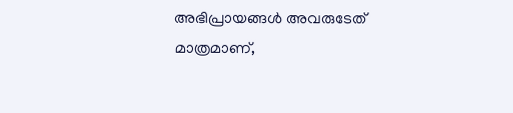അഭിപ്രായങ്ങള്‍ അവരുടേത് മാത്രമാണ്,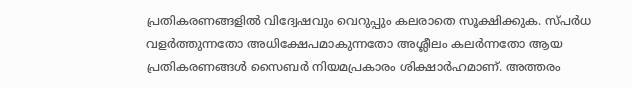പ്രതികരണങ്ങളിൽ വിദ്വേഷവും വെറുപ്പും കലരാതെ സൂക്ഷിക്കുക. സ്പർധ വളർത്തുന്നതോ അധിക്ഷേപമാകുന്നതോ അശ്ലീലം കലർന്നതോ ആയ പ്രതികരണങ്ങൾ സൈബർ നിയമപ്രകാരം ശിക്ഷാർഹമാണ്. അത്തരം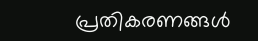പ്രതികരണങ്ങൾ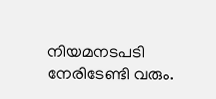നിയമനടപടി നേരിടേണ്ടി വരും.